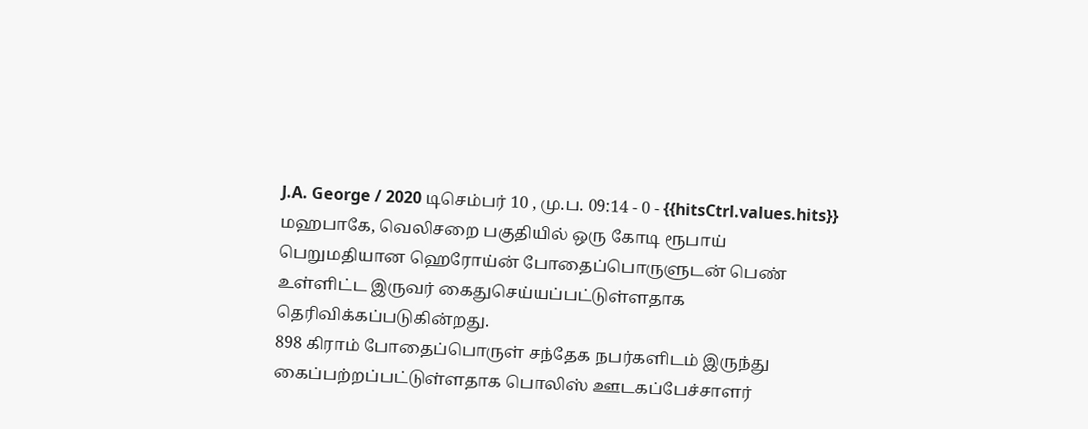J.A. George / 2020 டிசெம்பர் 10 , மு.ப. 09:14 - 0 - {{hitsCtrl.values.hits}}
மஹபாகே, வெலிசறை பகுதியில் ஒரு கோடி ரூபாய் பெறுமதியான ஹெரோய்ன் போதைப்பொருளுடன் பெண் உள்ளிட்ட இருவர் கைதுசெய்யப்பட்டுள்ளதாக தெரிவிக்கப்படுகின்றது.
898 கிராம் போதைப்பொருள் சந்தேக நபர்களிடம் இருந்து கைப்பற்றப்பட்டுள்ளதாக பொலிஸ் ஊடகப்பேச்சாளர்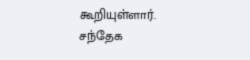கூறியுள்ளார்.
சந்தேக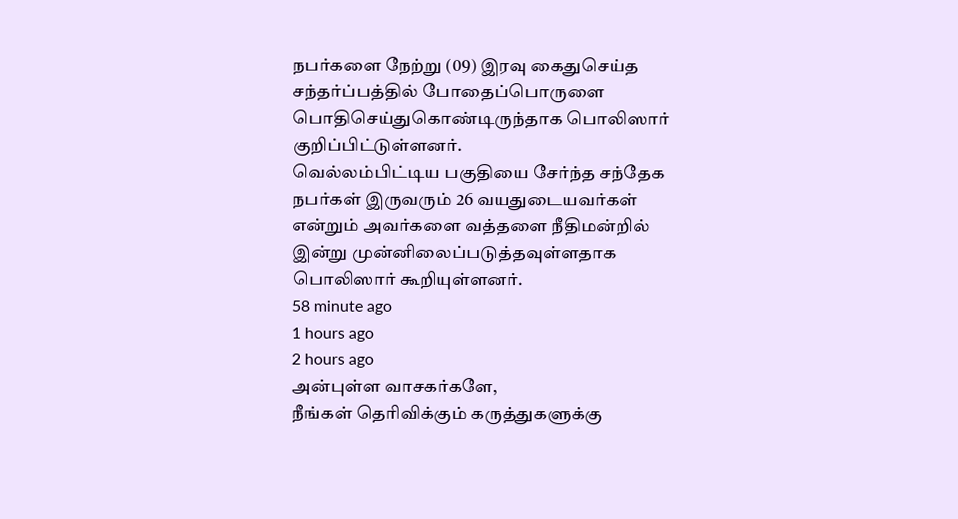நபர்களை நேற்று (09) இரவு கைதுசெய்த சந்தர்ப்பத்தில் போதைப்பொருளை பொதிசெய்துகொண்டிருந்தாக பொலிஸார் குறிப்பிட்டுள்ளனர்.
வெல்லம்பிட்டிய பகுதியை சேர்ந்த சந்தேக நபர்கள் இருவரும் 26 வயதுடையவர்கள் என்றும் அவர்களை வத்தளை நீதிமன்றில் இன்று முன்னிலைப்படுத்தவுள்ளதாக பொலிஸார் கூறியுள்ளனர்.
58 minute ago
1 hours ago
2 hours ago
அன்புள்ள வாசகர்களே,
நீங்கள் தெரிவிக்கும் கருத்துகளுக்கு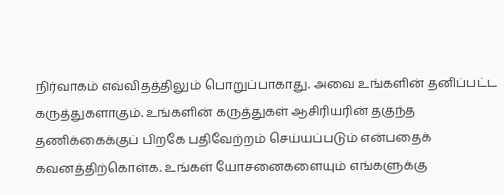நிர்வாகம் எவ்விதத்திலும் பொறுப்பாகாது. அவை உங்களின் தனிப்பட்ட கருத்துகளாகும். உங்களின் கருத்துகள் ஆசிரியரின் தகுந்த தணிக்கைக்குப் பிறகே பதிவேற்றம் செய்யப்படும் என்பதைக் கவனத்திற்கொள்க. உங்கள் யோசனைகளையும் எங்களுக்கு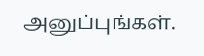அனுப்புங்கள்.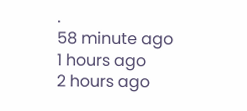.
58 minute ago
1 hours ago
2 hours ago